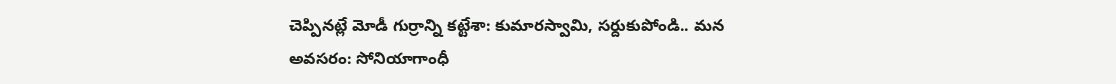చెప్పినట్లే మోడీ గుర్రాన్ని కట్టేశా: కుమారస్వామి, సర్దుకుపోండి.. మన అవసరం: సోనియాగాంధీ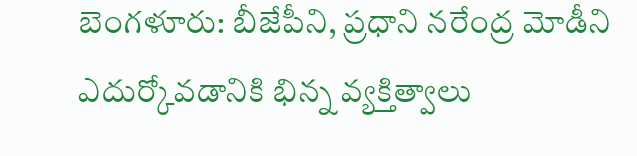బెంగళూరు: బీజేపీని, ప్రధాని నరేంద్ర మోడీని ఎదుర్కోవడానికి భిన్న వ్యక్తిత్వాలు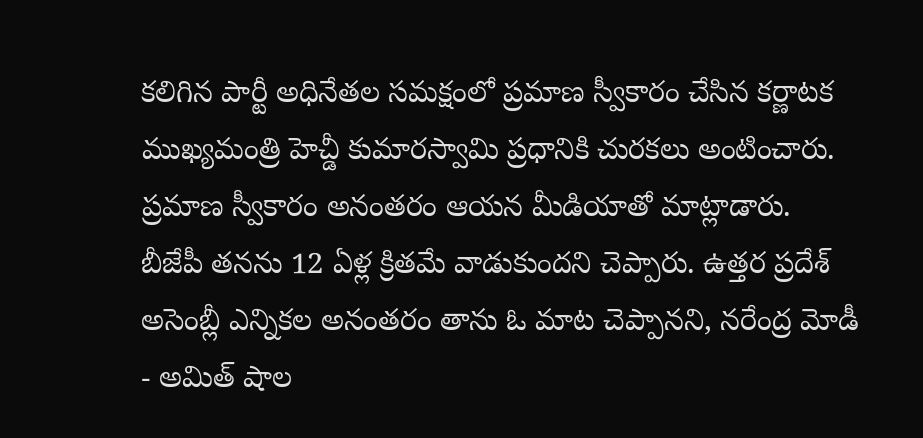కలిగిన పార్టీ అధినేతల సమక్షంలో ప్రమాణ స్వీకారం చేసిన కర్ణాటక ముఖ్యమంత్రి హెచ్డీ కుమారస్వామి ప్రధానికి చురకలు అంటించారు. ప్రమాణ స్వీకారం అనంతరం ఆయన మీడియాతో మాట్లాడారు.
బీజేపీ తనను 12 ఏళ్ల క్రితమే వాడుకుందని చెప్పారు. ఉత్తర ప్రదేశ్ అసెంబ్లీ ఎన్నికల అనంతరం తాను ఓ మాట చెప్పానని, నరేంద్ర మోడీ - అమిత్ షాల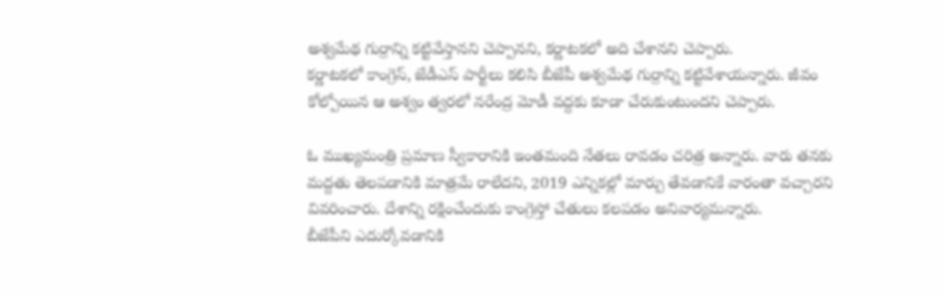అశ్వమేథ గుర్రాన్ని కట్టివేస్తానని చెప్పానని, కర్ణాటకలో అది చేశానని చెప్పారు.
కర్ణాటకలో కాంగ్రెస్, జేడీఎస్ పార్టీలు కలిసి బీజేపీ అశ్వమేథ గుర్రాన్ని కట్టివేశాయన్నారు. జీవం కోల్పోయిన ఆ అశ్వం త్వరలో నరేంద్ర మోడీ వద్దకు కూడా చేరుకుంటుందని చెప్పారు.

ఓ ముఖ్యమంత్రి ప్రమాణ స్వీకారానికి ఇంతమంది నేతలు రావడం చరిత్ర అన్నారు. వారు తనకు మద్దతు తెలపడానికి మాత్రమే రాలేదని, 2019 ఎన్నికల్లో మార్పు తేవడానికే వారంతా వచ్చారని వివరించారు. దేశాన్ని రక్షించేందుకు కాంగ్రెస్తో చేతులు కలపడం అనివార్యమన్నారు.
బీజేపీని ఎదుర్కోవడానికి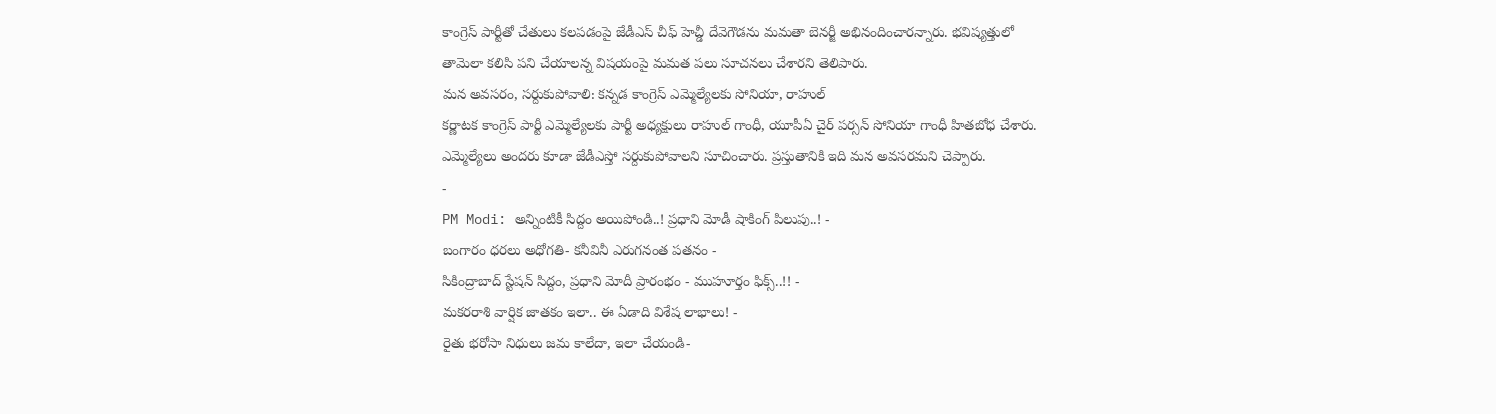కాంగ్రెస్ పార్టీతో చేతులు కలపడంపై జేడీఎస్ చీఫ్ హెచ్డీ దేవెగౌడను మమతా బెనర్జీ అభినందించారన్నారు. భవిష్యత్తులో తామెలా కలిసి పని చేయాలన్న విషయంపై మమత పలు సూచనలు చేశారని తెలిపారు.
మన అవసరం, సర్దుకుపోవాలి: కన్నడ కాంగ్రెస్ ఎమ్మెల్యేలకు సోనియా, రాహుల్
కర్ణాటక కాంగ్రెస్ పార్టీ ఎమ్మెల్యేలకు పార్టీ అధ్యక్షులు రాహుల్ గాంధీ, యూపీఏ చైర్ పర్సన్ సోనియా గాంధీ హితబోధ చేశారు. ఎమ్మెల్యేలు అందరు కూడా జేడీఎస్తో సర్దుకుపోవాలని సూచించారు. ప్రస్తుతానికి ఇది మన అవసరమని చెప్పారు.
-
PM Modi: అన్నింటికీ సిద్దం అయిపోండి..! ప్రధాని మోడీ షాకింగ్ పిలుపు..! -
బంగారం ధరలు అధోగతి- కనీవినీ ఎరుగనంత పతనం -
సికింద్రాబాద్ స్టేషన్ సిద్దం, ప్రధాని మోదీ ప్రారంభం - ముహూర్తం ఫిక్స్..!! -
మకరరాశి వార్షిక జాతకం ఇలా.. ఈ ఏడాది విశేష లాభాలు! -
రైతు భరోసా నిధులు జమ కాలేదా, ఇలా చేయండి-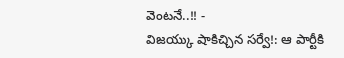వెంటనే..!! -
విజయ్కు షాకిచ్చిన సర్వే!: ఆ పార్టీకి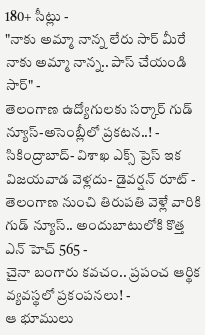180+ సీట్లు -
"నాకు అమ్మా నాన్న లేరు సార్ మీరే నాకు అమ్మా నాన్న.. పాస్ చేయండి సార్" -
తెలంగాణ ఉద్యోగులకు సర్కార్ గుడ్ న్యూస్-అసెంబ్లీలో ప్రకటన..! -
సికింద్రాబాద్- విశాఖ ఎక్స్ ప్రెస్ ఇక విజయవాడ వెళ్లదు- డైవర్షన్ రూట్ -
తెలంగాణ నుంచి తిరుపతి వెళ్లే వారికి గుడ్ న్యూస్.. అందుబాటులోకి కొత్త ఎన్ హెచ్ 565 -
చైనా బంగారు కవచం.. ప్రపంచ ఆర్థిక వ్యవస్థలో ప్రకంపనలు! -
ఆ భూములు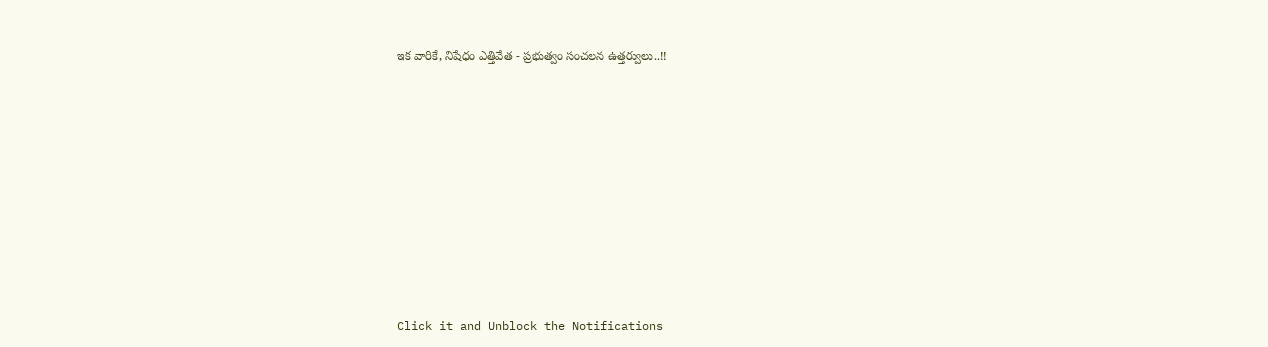ఇక వారికే, నిషేధం ఎత్తివేత - ప్రభుత్వం సంచలన ఉత్తర్వులు..!!












Click it and Unblock the Notifications